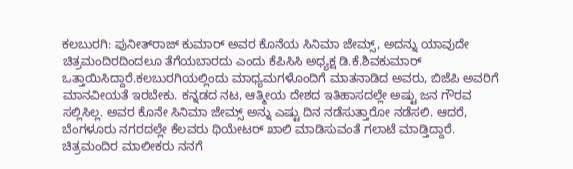ಕಲಬುರಗಿ: ಪುನೀತ್‍ರಾಜ್ ಕುಮಾರ್ ಅವರ ಕೊನೆಯ ಸಿನಿಮಾ ಜೇಮ್ಸ್, ಅದನ್ನು ಯಾವುದೇ ಚಿತ್ರಮಂದಿರದಿಂದಲೂ ತೆಗೆಯಬಾರದು ಎಂದು ಕೆಪಿಸಿಸಿ ಅಧ್ಯಕ್ಷ ಡಿ.ಕೆ.ಶಿವಕುಮಾರ್ ಒತ್ತಾಯಿಸಿದ್ದಾರೆ.ಕಲಬುರಗಿಯಲ್ಲಿಂದು ಮಾಧ್ಯಮಗಳೊಂದಿಗೆ ಮಾತನಾಡಿದ ಅವರು, ಬಿಜೆಪಿ ಅವರಿಗೆ ಮಾನವೀಯತೆ ಇರಬೇಕು. ಕನ್ನಡದ ನಟ, ಆತ್ಮೀಯ ದೇಶದ ಇತಿಹಾಸದಲ್ಲೇ ಅಷ್ಟು ಜನ ಗೌರವ ಸಲ್ಲಿಸಿಲ್ಲ. ಅವರ ಕೊನೇ ಸಿನಿಮಾ ಜೇಮ್ಸ್ ಅನ್ನು ಎಷ್ಟು ದಿನ ನಡೆಸುತ್ತಾರೋ ನಡೆಸಲಿ. ಆದರೆ, ಬೆಂಗಳೂರು ನಗರದಲ್ಲೇ ಕೆಲವರು ಥಿಯೇಟರ್ ಖಾಲಿ ಮಾಡಿಸುವಂತೆ ಗಲಾಟೆ ಮಾಡ್ತಿದ್ದಾರೆ. ಚಿತ್ರಮಂದಿರ ಮಾಲೀಕರು ನನಗೆ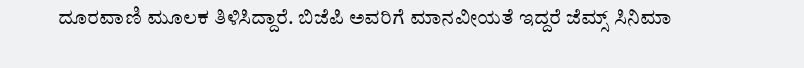ದೂರವಾಣಿ ಮೂಲಕ ತಿಳಿಸಿದ್ದಾರೆ. ಬಿಜೆಪಿ ಅವರಿಗೆ ಮಾನವೀಯತೆ ಇದ್ದರೆ ಜೆಮ್ಸ್ ಸಿನಿಮಾ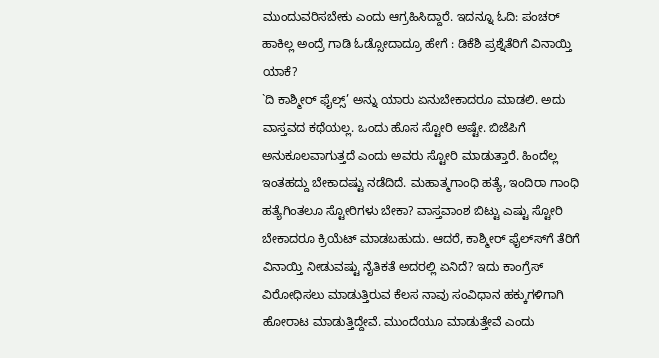ಮುಂದುವರಿಸಬೇಕು ಎಂದು ಆಗ್ರಹಿಸಿದ್ದಾರೆ. ಇದನ್ನೂ ಓದಿ: ಪಂಚರ್ ಹಾಕಿಲ್ಲ ಅಂದ್ರೆ ಗಾಡಿ ಓಡ್ಸೋದಾದ್ರೂ ಹೇಗೆ : ಡಿಕೆಶಿ ಪ್ರಶ್ನೆತೆರಿಗೆ ವಿನಾಯ್ತಿ ಯಾಕೆ?
`ದಿ ಕಾಶ್ಮೀರ್ ಫೈಲ್ಸ್’ ಅನ್ನು ಯಾರು ಏನುಬೇಕಾದರೂ ಮಾಡಲಿ. ಅದು ವಾಸ್ತವದ ಕಥೆಯಲ್ಲ. ಒಂದು ಹೊಸ ಸ್ಟೋರಿ ಅಷ್ಟೇ. ಬಿಜೆಪಿಗೆ ಅನುಕೂಲವಾಗುತ್ತದೆ ಎಂದು ಅವರು ಸ್ಟೋರಿ ಮಾಡುತ್ತಾರೆ. ಹಿಂದೆಲ್ಲ ಇಂತಹದ್ದು ಬೇಕಾದಷ್ಟು ನಡೆದಿದೆ. ಮಹಾತ್ಮಗಾಂಧಿ ಹತ್ಯೆ, ಇಂದಿರಾ ಗಾಂಧಿ ಹತ್ಯೆಗಿಂತಲೂ ಸ್ಟೋರಿಗಳು ಬೇಕಾ? ವಾಸ್ತವಾಂಶ ಬಿಟ್ಟು ಎಷ್ಟು ಸ್ಟೋರಿ ಬೇಕಾದರೂ ಕ್ರಿಯೆಟ್ ಮಾಡಬಹುದು. ಆದರೆ, ಕಾಶ್ಮೀರ್ ಫೈಲ್ಸ್‍ಗೆ ತೆರಿಗೆ ವಿನಾಯ್ತಿ ನೀಡುವಷ್ಟು ನೈತಿಕತೆ ಅದರಲ್ಲಿ ಏನಿದೆ? ಇದು ಕಾಂಗ್ರೆಸ್ ವಿರೋಧಿಸಲು ಮಾಡುತ್ತಿರುವ ಕೆಲಸ ನಾವು ಸಂವಿಧಾನ ಹಕ್ಕುಗಳಿಗಾಗಿ ಹೋರಾಟ ಮಾಡುತ್ತಿದ್ದೇವೆ. ಮುಂದೆಯೂ ಮಾಡುತ್ತೇವೆ ಎಂದು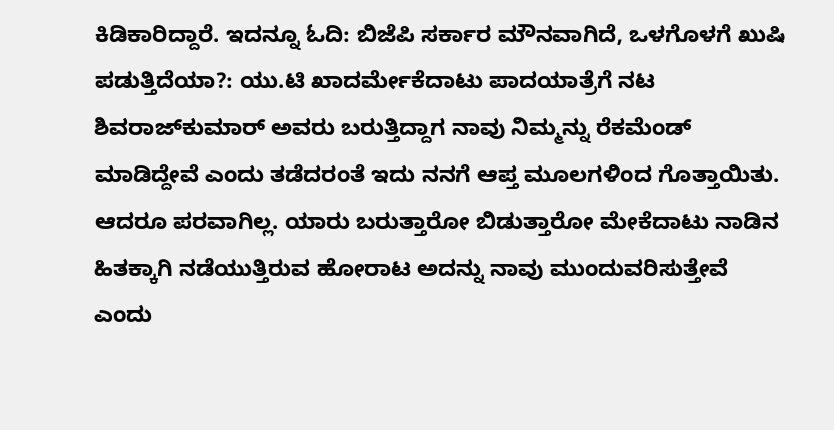ಕಿಡಿಕಾರಿದ್ದಾರೆ. ಇದನ್ನೂ ಓದಿ: ಬಿಜೆಪಿ ಸರ್ಕಾರ ಮೌನವಾಗಿದೆ, ಒಳಗೊಳಗೆ ಖುಷಿ ಪಡುತ್ತಿದೆಯಾ?: ಯು.ಟಿ ಖಾದರ್ಮೇಕೆದಾಟು ಪಾದಯಾತ್ರೆಗೆ ನಟ ಶಿವರಾಜ್‍ಕುಮಾರ್ ಅವರು ಬರುತ್ತಿದ್ದಾಗ ನಾವು ನಿಮ್ಮನ್ನು ರೆಕಮೆಂಡ್ ಮಾಡಿದ್ದೇವೆ ಎಂದು ತಡೆದರಂತೆ ಇದು ನನಗೆ ಆಪ್ತ ಮೂಲಗಳಿಂದ ಗೊತ್ತಾಯಿತು. ಆದರೂ ಪರವಾಗಿಲ್ಲ. ಯಾರು ಬರುತ್ತಾರೋ ಬಿಡುತ್ತಾರೋ ಮೇಕೆದಾಟು ನಾಡಿನ ಹಿತಕ್ಕಾಗಿ ನಡೆಯುತ್ತಿರುವ ಹೋರಾಟ ಅದನ್ನು ನಾವು ಮುಂದುವರಿಸುತ್ತೇವೆ ಎಂದು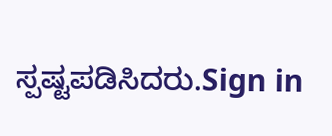ಸ್ಪಷ್ಟಪಡಿಸಿದರು.Sign in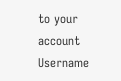to your account
Username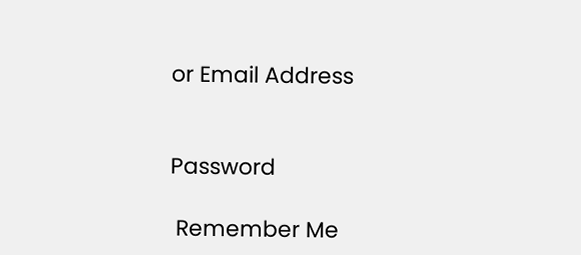or Email Address


Password

 Remember Me